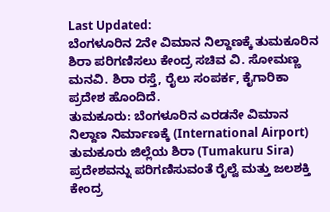Last Updated:
ಬೆಂಗಳೂರಿನ 2ನೇ ವಿಮಾನ ನಿಲ್ದಾಣಕ್ಕೆ ತುಮಕೂರಿನ ಶಿರಾ ಪರಿಗಣಿಸಲು ಕೇಂದ್ರ ಸಚಿವ ವಿ. ಸೋಮಣ್ಣ ಮನವಿ. ಶಿರಾ ರಸ್ತೆ, ರೈಲು ಸಂಪರ್ಕ, ಕೈಗಾರಿಕಾ ಪ್ರದೇಶ ಹೊಂದಿದೆ.
ತುಮಕೂರು: ಬೆಂಗಳೂರಿನ ಎರಡನೇ ವಿಮಾನ ನಿಲ್ದಾಣ ನಿರ್ಮಾಣಕ್ಕೆ (International Airport) ತುಮಕೂರು ಜಿಲ್ಲೆಯ ಶಿರಾ (Tumakuru Sira) ಪ್ರದೇಶವನ್ನು ಪರಿಗಣಿಸುವಂತೆ ರೈಲ್ವೆ ಮತ್ತು ಜಲಶಕ್ತಿ ಕೇಂದ್ರ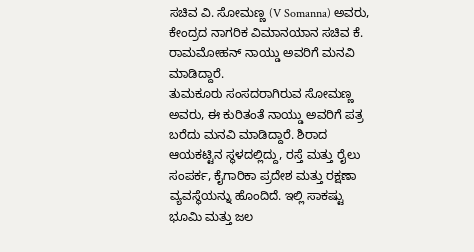ಸಚಿವ ವಿ. ಸೋಮಣ್ಣ (V Somanna) ಅವರು, ಕೇಂದ್ರದ ನಾಗರಿಕ ವಿಮಾನಯಾನ ಸಚಿವ ಕೆ. ರಾಮಮೋಹನ್ ನಾಯ್ಡು ಅವರಿಗೆ ಮನವಿ ಮಾಡಿದ್ದಾರೆ.
ತುಮಕೂರು ಸಂಸದರಾಗಿರುವ ಸೋಮಣ್ಣ ಅವರು, ಈ ಕುರಿತಂತೆ ನಾಯ್ಡು ಅವರಿಗೆ ಪತ್ರ ಬರೆದು ಮನವಿ ಮಾಡಿದ್ದಾರೆ. ಶಿರಾದ ಆಯಕಟ್ಟಿನ ಸ್ಥಳದಲ್ಲಿದ್ದು, ರಸ್ತೆ ಮತ್ತು ರೈಲು ಸಂಪರ್ಕ, ಕೈಗಾರಿಕಾ ಪ್ರದೇಶ ಮತ್ತು ರಕ್ಷಣಾ ವ್ಯವಸ್ಥೆಯನ್ನು ಹೊಂದಿದೆ. ಇಲ್ಲಿ ಸಾಕಷ್ಟು ಭೂಮಿ ಮತ್ತು ಜಲ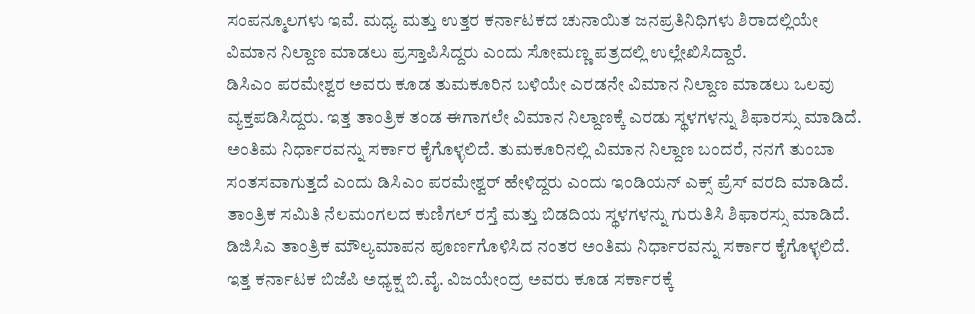ಸಂಪನ್ಮೂಲಗಳು ಇವೆ. ಮಧ್ಯ ಮತ್ತು ಉತ್ತರ ಕರ್ನಾಟಕದ ಚುನಾಯಿತ ಜನಪ್ರತಿನಿಧಿಗಳು ಶಿರಾದಲ್ಲಿಯೇ ವಿಮಾನ ನಿಲ್ದಾಣ ಮಾಡಲು ಪ್ರಸ್ತಾಪಿಸಿದ್ದರು ಎಂದು ಸೋಮಣ್ಣ ಪತ್ರದಲ್ಲಿ ಉಲ್ಲೇಖಿಸಿದ್ದಾರೆ.
ಡಿಸಿಎಂ ಪರಮೇಶ್ವರ ಅವರು ಕೂಡ ತುಮಕೂರಿನ ಬಳಿಯೇ ಎರಡನೇ ವಿಮಾನ ನಿಲ್ದಾಣ ಮಾಡಲು ಒಲವು ವ್ಯಕ್ತಪಡಿಸಿದ್ದರು. ಇತ್ತ ತಾಂತ್ರಿಕ ತಂಡ ಈಗಾಗಲೇ ವಿಮಾನ ನಿಲ್ದಾಣಕ್ಕೆ ಎರಡು ಸ್ಥಳಗಳನ್ನು ಶಿಫಾರಸ್ಸು ಮಾಡಿದೆ. ಅಂತಿಮ ನಿರ್ಧಾರವನ್ನು ಸರ್ಕಾರ ಕೈಗೊಳ್ಳಲಿದೆ. ತುಮಕೂರಿನಲ್ಲಿ ವಿಮಾನ ನಿಲ್ದಾಣ ಬಂದರೆ, ನನಗೆ ತುಂಬಾ ಸಂತಸವಾಗುತ್ತದೆ ಎಂದು ಡಿಸಿಎಂ ಪರಮೇಶ್ವರ್ ಹೇಳಿದ್ದರು ಎಂದು ಇಂಡಿಯನ್ ಎಕ್ಸ್ ಪ್ರೆಸ್ ವರದಿ ಮಾಡಿದೆ.
ತಾಂತ್ರಿಕ ಸಮಿತಿ ನೆಲಮಂಗಲದ ಕುಣಿಗಲ್ ರಸ್ತೆ ಮತ್ತು ಬಿಡದಿಯ ಸ್ಥಳಗಳನ್ನು ಗುರುತಿಸಿ ಶಿಫಾರಸ್ಸು ಮಾಡಿದೆ. ಡಿಜಿಸಿಎ ತಾಂತ್ರಿಕ ಮೌಲ್ಯಮಾಪನ ಪೂರ್ಣಗೊಳಿಸಿದ ನಂತರ ಅಂತಿಮ ನಿರ್ಧಾರವನ್ನು ಸರ್ಕಾರ ಕೈಗೊಳ್ಳಲಿದೆ. ಇತ್ತ ಕರ್ನಾಟಕ ಬಿಜೆಪಿ ಅಧ್ಯಕ್ಷ ಬಿ.ವೈ. ವಿಜಯೇಂದ್ರ ಅವರು ಕೂಡ ಸರ್ಕಾರಕ್ಕೆ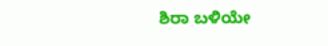ಶಿರಾ ಬಳಿಯೇ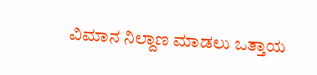ವಿಮಾನ ನಿಲ್ದಾಣ ಮಾಡಲು ಒತ್ತಾಯ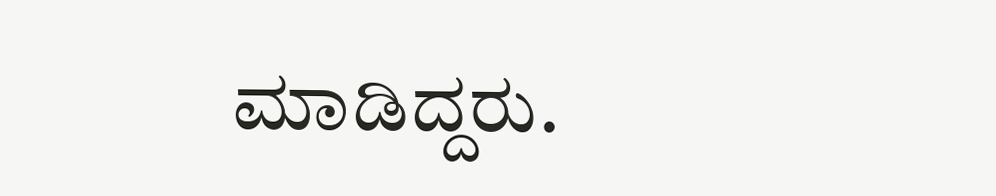ಮಾಡಿದ್ದರು.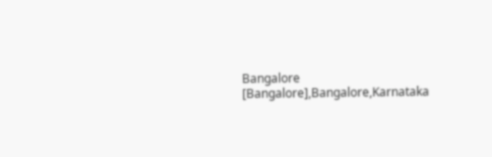Bangalore [Bangalore],Bangalore,Karnataka